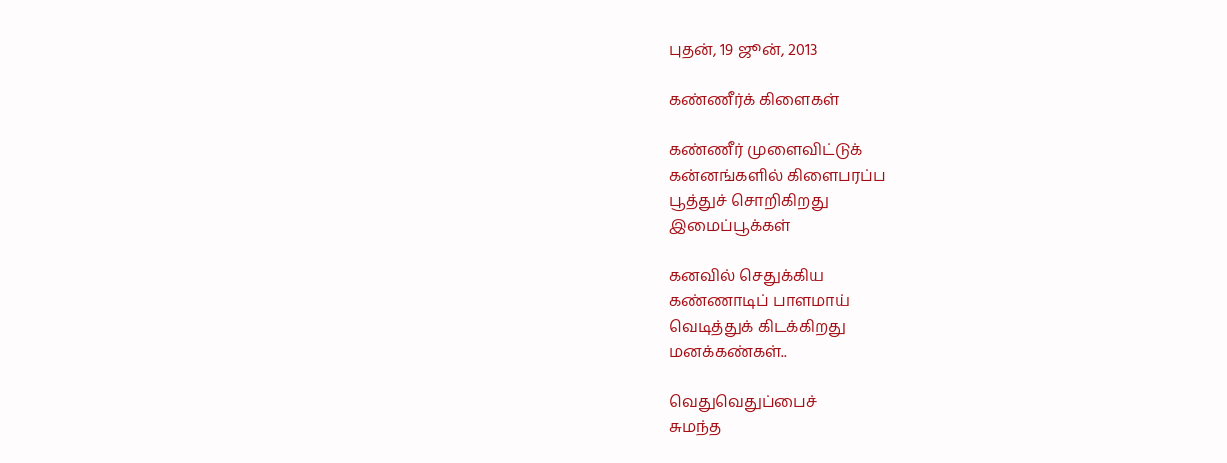புதன், 19 ஜூன், 2013

கண்ணீர்க் கிளைகள்

கண்ணீர் முளைவிட்டுக்
கன்னங்களில் கிளைபரப்ப
பூத்துச் சொறிகிறது
இமைப்பூக்கள்

கனவில் செதுக்கிய
கண்ணாடிப் பாளமாய்
வெடித்துக் கிடக்கிறது
மனக்கண்கள்..

வெதுவெதுப்பைச்
சுமந்த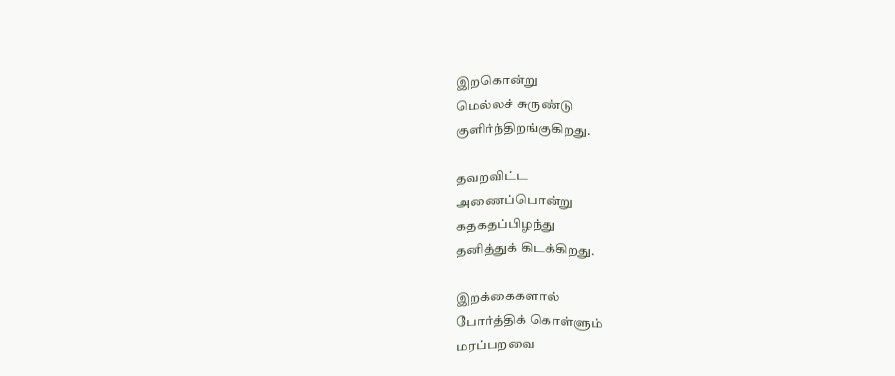இறகொன்று
மெல்லச் சுருண்டு
குளிர்ந்திறங்குகிறது.

தவறவிட்ட
அணைப்பொன்று
கதகதப்பிழந்து
தனித்துக் கிடக்கிறது.

இறக்கைகளால்
போர்த்திக் கொள்ளும்
மரப்பறவை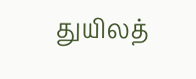துயிலத்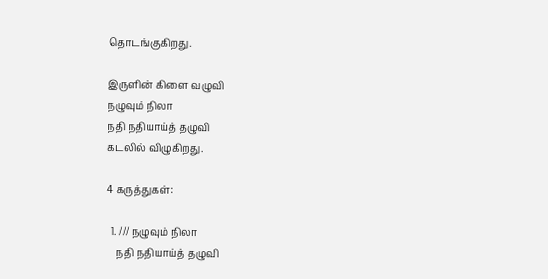தொடங்குகிறது.

இருளின் கிளை வழுவி
நழுவும் நிலா
நதி நதியாய்த் தழுவி
கடலில் விழுகிறது.

4 கருத்துகள்:

  1. /// நழுவும் நிலா
    நதி நதியாய்த் தழுவி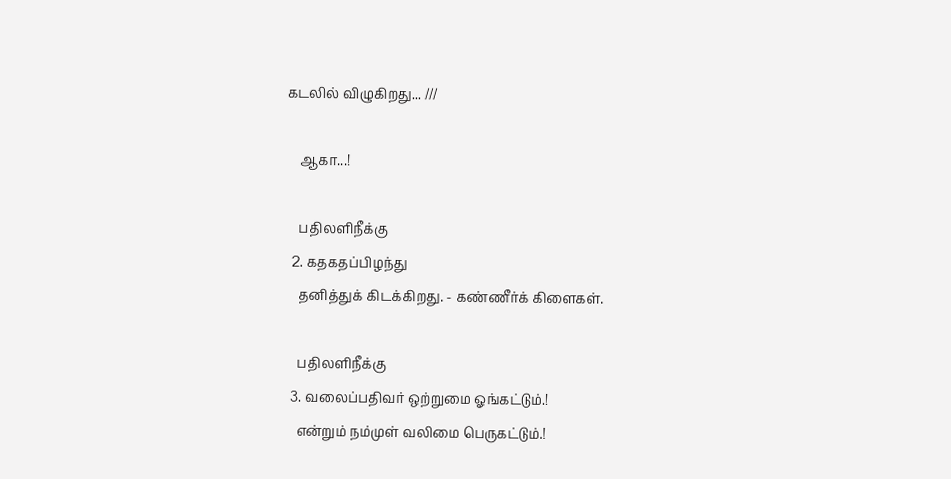கடலில் விழுகிறது... ///

    ஆகா...!

    பதிலளிநீக்கு
  2. கதகதப்பிழந்து
    தனித்துக் கிடக்கிறது. - கண்ணீர்க் கிளைகள்.

    பதிலளிநீக்கு
  3. வலைப்பதிவர் ஒற்றுமை ஓங்கட்டும்.!
    என்றும் நம்முள் வலிமை பெருகட்டும்.!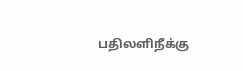பதிலளிநீக்கு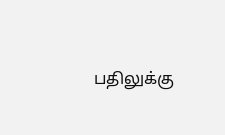பதிலுக்கு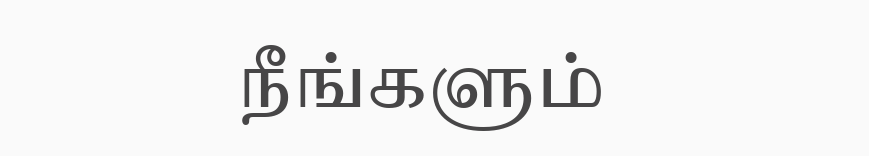நீங்களும்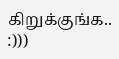கிறுக்குங்க.. :)))